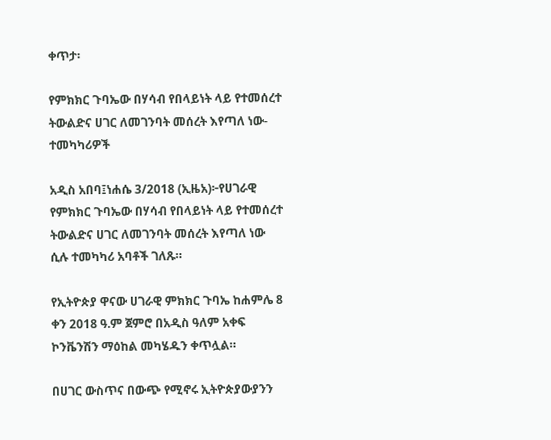ቀጥታ፡

የምክክር ጉባኤው በሃሳብ የበላይነት ላይ የተመሰረተ ትውልድና ሀገር ለመገንባት መሰረት እየጣለ ነው-ተመካካሪዎች

አዲስ አበባ፤ነሐሴ 3/2018 (ኢዜአ)፦የሀገራዊ የምክክር ጉባኤው በሃሳብ የበላይነት ላይ የተመሰረተ ትውልድና ሀገር ለመገንባት መሰረት እየጣለ ነው ሲሉ ተመካካሪ አባቶች ገለጹ።

የኢትዮጵያ ዋናው ሀገራዊ ምክክር ጉባኤ ከሐምሌ 8 ቀን 2018 ዓ.ም ጀምሮ በአዲስ ዓለም አቀፍ ኮንቬንሽን ማዕከል መካሄዱን ቀጥሏል።

በሀገር ውስጥና በውጭ የሚኖሩ ኢትዮጵያውያንን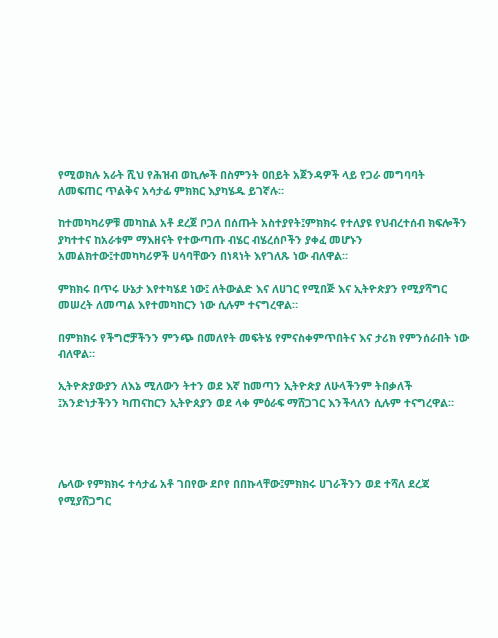የሚወክሉ አራት ሺህ የሕዝብ ወኪሎች በስምንት ዐበይት አጀንዳዎች ላይ የጋራ መግባባት ለመፍጠር ጥልቅና አሳታፊ ምክክር እያካሄዱ ይገኛሉ።

ከተመካካሪዎቹ መካከል አቶ ደረጀ ቦጋለ በሰጡት አስተያየት፤ምክክሩ የተለያዩ የህብረተሰብ ክፍሎችን ያካተተና ከአራቱም ማእዘናት የተውጣጡ ብሄር ብሄረሰቦችን ያቀፈ መሆኑን አመልክተው፤ተመካካሪዎች ሀሳባቸውን በነጻነት እየገለጹ ነው ብለዋል።

ምክክሩ በጥሩ ሁኔታ እየተካሄደ ነው፤ ለትውልድ እና ለሀገር የሚበጅ እና ኢትዮጵያን የሚያሻግር መሠረት ለመጣል እየተመካከርን ነው ሲሉም ተናግረዋል።

በምክክሩ የችግሮቻችንን ምንጭ በመለየት መፍትሄ የምናስቀምጥበትና እና ታሪክ የምንሰራበት ነው ብለዋል።

ኢትዮጵያውያን ለእኔ ሚለውን ትተን ወደ እኛ ከመጣን ኢትዮጵያ ለሁላችንም ትበቃለች ፤አንድነታችንን ካጠናከርን ኢትዮጰያን ወደ ላቀ ምዕራፍ ማሸጋገር እንችላለን ሲሉም ተናግረዋል።




ሌላው የምክክሩ ተሳታፊ አቶ ገበየው ደቦየ በበኩላቸው፤ምክክሩ ሀገራችንን ወደ ተሻለ ደረጃ የሚያሸጋግር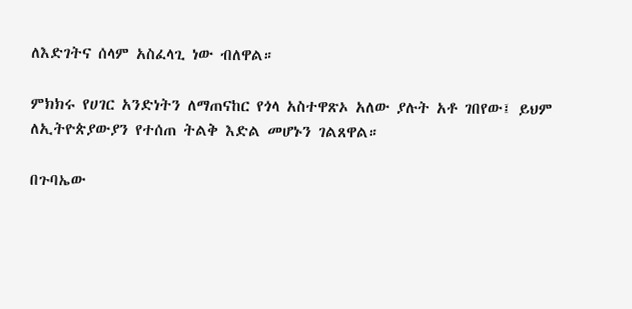ለእድገትና ሰላም አስፈላጊ ነው ብለዋል።

ምክክሩ የሀገር አንድነትን ለማጠናከር የጎላ አስተዋጽኦ አለው ያሉት አቶ ገበየው፤ ይህም ለኢትዮጵያውያን የተሰጠ ትልቅ እድል መሆኑን ገልጸዋል።

በጉባኤው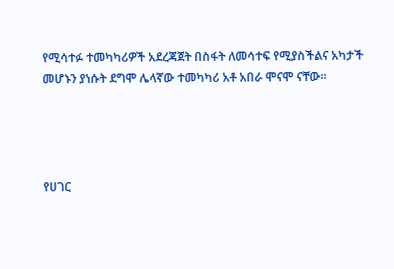የሚሳተፉ ተመካካሪዎች አደረጃጀት በስፋት ለመሳተፍ የሚያስችልና አካታች መሆኑን ያነሱት ደግሞ ሌላኛው ተመካካሪ አቶ አበራ ሞናሞ ናቸው።




የሀገር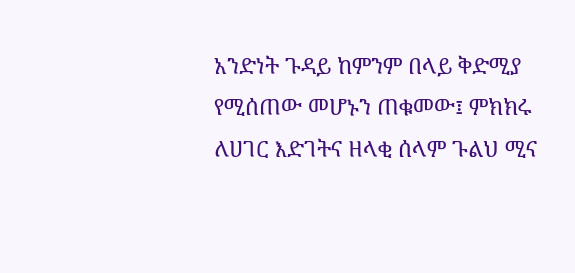አንድነት ጉዳይ ከምንም በላይ ቅድሚያ የሚሰጠው መሆኑን ጠቁመው፤ ምክክሩ ለሀገር እድገትና ዘላቂ ሰላም ጉልህ ሚና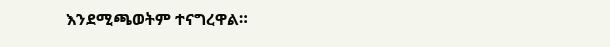እንደሚጫወትም ተናግረዋል።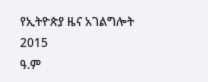የኢትዮጵያ ዜና አገልግሎት
2015
ዓ.ም